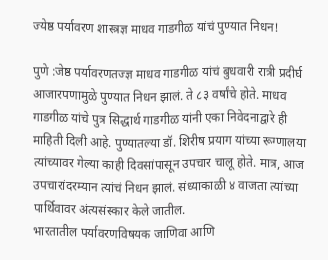ज्येष्ठ पर्यावरण शास्त्रज्ञ माधव गाडगीळ यांचं पुण्यात निधन!

पुणे :जेष्ठ पर्यावरणतज्ज्ञ माधव गाडगीळ यांचं बुधवारी रात्री प्रदीर्घ आजारपणामुळे पुण्यात निधन झालं. ते ८३ वर्षांचे होते. माधव गाडगीळ यांचे पुत्र सिद्धार्थ गाडगीळ यांनी एका निवेदनाद्वारे ही माहिती दिली आहे. पुण्यातल्या डॉ. शिरीष प्रयाग यांच्या रूग्णालया त्यांच्यावर गेल्या काही दिवसांपासून उपचार चालू होते. मात्र, आज उपचारांदरम्यान त्यांचं निधन झालं. संध्याकाळी ४ वाजता त्यांच्या पार्थिवावर अंत्यसंस्कार केले जातील.
भारतातील पर्यावरणविषयक जाणिवा आणि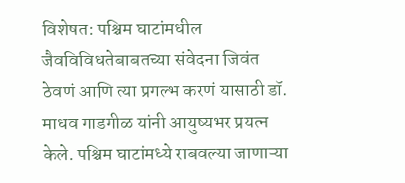विशेषत: पश्चिम घाटांमधील जैवविविधतेबाबतच्या संवेदना जिवंत ठेवणं आणि त्या प्रगल्भ करणं यासाठी डॉ. माधव गाडगीळ यांनी आयुष्यभर प्रयत्न केले. पश्चिम घाटांमध्ये राबवल्या जाणाऱ्या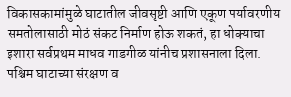विकासकामांमुळे घाटातील जीवसृष्टी आणि एकूण पर्यावरणीय समतोलासाठी मोठं संकट निर्माण होऊ शकतं, हा धोक्याचा इशारा सर्वप्रथम माधव गाडगीळ यांनीच प्रशासनाला दिला. पश्चिम घाटाच्या संरक्षण व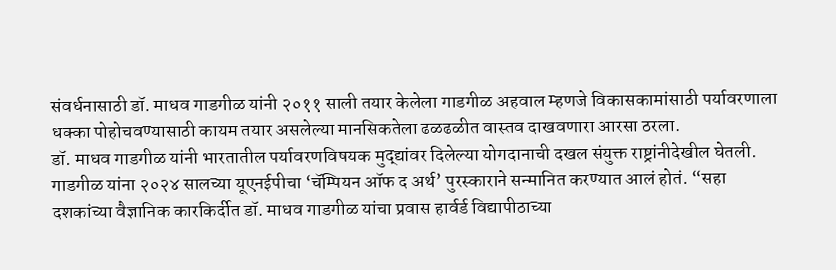संवर्धनासाठी डॉ. माधव गाडगीळ यांनी २०११ साली तयार केलेला गाडगीळ अहवाल म्हणजे विकासकामांसाठी पर्यावरणाला धक्का पोहोचवण्यासाठी कायम तयार असलेल्या मानसिकतेला ढळढळीत वास्तव दाखवणारा आरसा ठरला.
डॉ. माधव गाडगीळ यांनी भारतातील पर्यावरणविषयक मुद्द्यांवर दिलेल्या योगदानाची दखल संयुक्त राष्ट्रांनीदेखील घेतली. गाडगीळ यांना २०२४ सालच्या यूएनईपीचा ‘चॅम्पियन ऑफ द अर्थ’ पुरस्काराने सन्मानित करण्यात आलं होतं. “सहा दशकांच्या वैज्ञानिक कारकिर्दीत डॉ. माधव गाडगीळ यांचा प्रवास हार्वर्ड विद्यापीठाच्या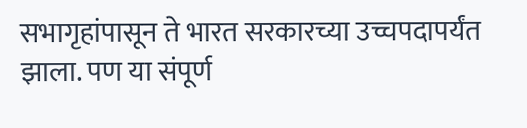सभागृहांपासून ते भारत सरकारच्या उच्चपदापर्यंत झाला. पण या संपूर्ण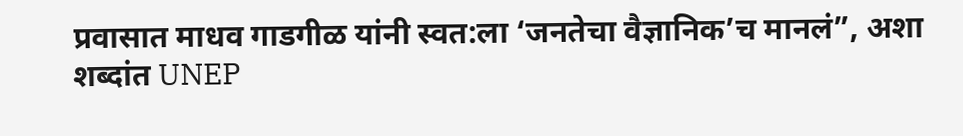प्रवासात माधव गाडगीळ यांनी स्वत:ला ‘जनतेचा वैज्ञानिक’च मानलं”, अशा शब्दांत UNEP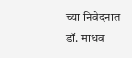च्या निवेदनात डॉ. माधव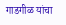गाडगीळ यांचा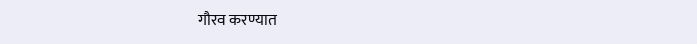गौरव करण्यात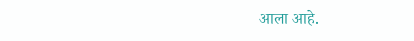आला आहे.